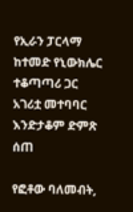የኢራን ፓርላማ ከተመድ የኒውክሌር ተቆጣጣሪ ጋር አገሪቷ መተባባር እንድታቆም ድምጽ ሰጠ

የፎቶው ባለመብት,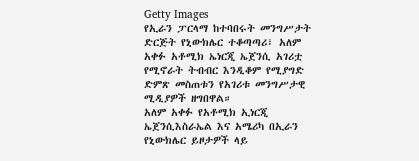Getty Images
የኢራን ፓርላማ ከተባበሩት መንግሥታት ድርጅት የኒውክሌር ተቆጣጣሪ፣ አለም አቀፉ አቶሚክ ኤነርጂ ኤጀንሲ አገሪቷ የሚኖራት ትብብር እንዲቆም የሚያግድ ድምጽ መስጠቱን የአገሪቱ መንግሥታዊ ሚዲያዎች ዘግበዋል።
አለም አቀፉ የአቶሚክ ኢነርጂ ኤጀንሲእስራኤል እና አሜሪካ በኢራን የኒውክሌር ይዞታዎች ላይ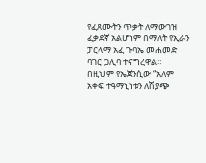የፈጸሙትን ጥቃት ለማውገዝ ፈቃደኛ አልሆነም በማለት የኢራን ፓርላማ አፈ ጉባኤ መሐመድ ባገር ጋሊባ ተናግረዋል።
በዚህም የኤጀንሲው “አለም አቀፍ ተዓማኒነቱን ለሽያጭ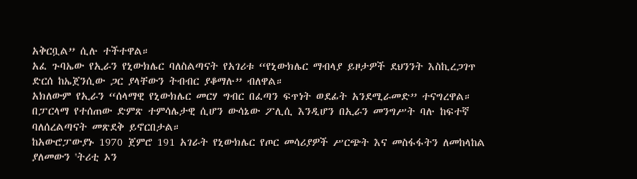አቅርቧል” ሲሉ ተችተዋል።
አፈ ጉባኤው የኢራን የኒውክሌር ባለስልጣናት የአገሪቱ “የኒውክሌር ማብላያ ይዞታዎች ደህንንት እስኪረጋገጥ ድርሰ ከኤጀንሲው ጋር ያላቸውን ትብብር ያቆማሉ” ብለዋል።
አክለውም የኢራን “ሰላማዊ የኒውክሌር መርሃ ግብር በፈጣን ፍጥነት ወደፊት አንደሚራመድ” ተናግረዋል።
በፓርላማ የተሰጠው ድምጽ ተምሳሌታዊ ሲሆን ውሳኔው ፖሊሲ እንዲሆን በኢራን መንግሥት ባሉ ከፍተኛ ባለሰረልጣናት መጽደቅ ይኖርበታል።
ከአውሮፓውያኑ 1970 ጀምሮ 191 አገራት የኒውክሌር የጦር መሳሪያዎች ሥርጭት እና መስፋፋትን ለመከላከል ያለመውን 'ትሪቲ ኦን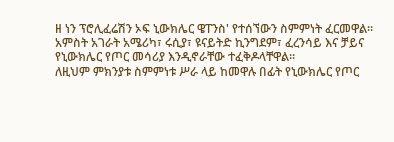ዘ ነን ፕሮሊፈሬሽን ኦፍ ኒውክሌር ዌፐንስ' የተሰኘውን ስምምነት ፈርመዋል።
አምስት አገራት አሜሪካ፣ ሩሲያ፣ ዩናይትድ ኪንግደም፣ ፈረንሳይ እና ቻይና የኒውክሌር የጦር መሳሪያ እንዲኖራቸው ተፈቅዶላቸዋል።
ለዚህም ምክንያቱ ስምምነቱ ሥራ ላይ ከመዋሉ በፊት የኒውክሌር የጦር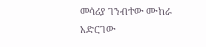መሳሪያ ገንብተው ሙከራ አድርገው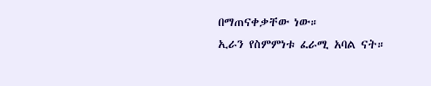በማጠናቀቃቸው ነው።
ኢራን የስምምነቱ ፈራሚ አባል ናት።